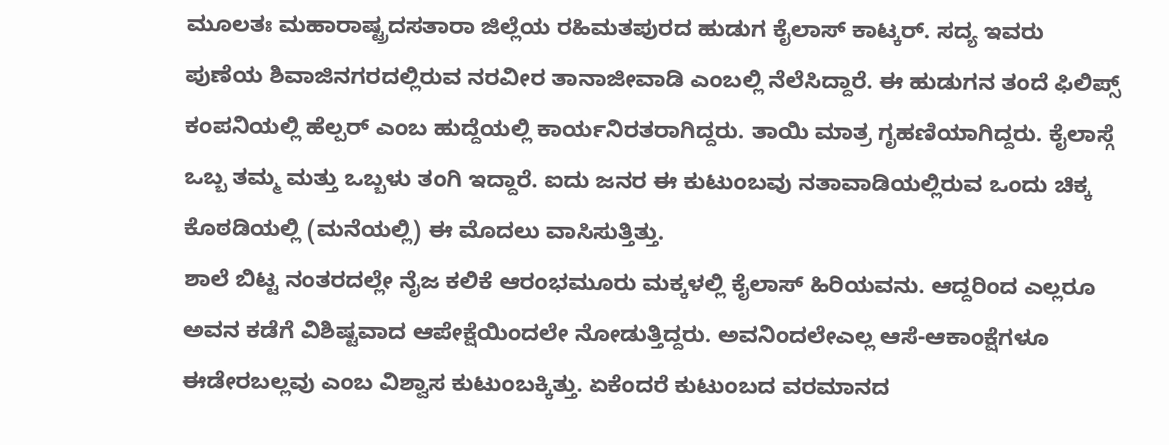ಮೂಲತಃ ಮಹಾರಾಷ್ಟ್ರದಸತಾರಾ ಜಿಲ್ಲೆಯ ರಹಿಮತಪುರದ ಹುಡುಗ ಕೈಲಾಸ್ ಕಾಟ್ಕರ್. ಸದ್ಯ ಇವರು ಪುಣೆಯ ಶಿವಾಜಿನಗರದಲ್ಲಿರುವ ನರವೀರ ತಾನಾಜೀವಾಡಿ ಎಂಬಲ್ಲಿ ನೆಲೆಸಿದ್ದಾರೆ. ಈ ಹುಡುಗನ ತಂದೆ ಫಿಲಿಪ್ಸ್ ಕಂಪನಿಯಲ್ಲಿ ಹೆಲ್ಪರ್ ಎಂಬ ಹುದ್ದೆಯಲ್ಲಿ ಕಾರ್ಯನಿರತರಾಗಿದ್ದರು. ತಾಯಿ ಮಾತ್ರ ಗೃಹಣಿಯಾಗಿದ್ದರು. ಕೈಲಾಸ್ಗೆ ಒಬ್ಬ ತಮ್ಮ ಮತ್ತು ಒಬ್ಬಳು ತಂಗಿ ಇದ್ದಾರೆ. ಐದು ಜನರ ಈ ಕುಟುಂಬವು ನತಾವಾಡಿಯಲ್ಲಿರುವ ಒಂದು ಚಿಕ್ಕ ಕೊಠಡಿಯಲ್ಲಿ (ಮನೆಯಲ್ಲಿ) ಈ ಮೊದಲು ವಾಸಿಸುತ್ತಿತ್ತು.
ಶಾಲೆ ಬಿಟ್ಟ ನಂತರದಲ್ಲೇ ನೈಜ ಕಲಿಕೆ ಆರಂಭಮೂರು ಮಕ್ಕಳಲ್ಲಿ ಕೈಲಾಸ್ ಹಿರಿಯವನು. ಆದ್ದರಿಂದ ಎಲ್ಲರೂ ಅವನ ಕಡೆಗೆ ವಿಶಿಷ್ಟವಾದ ಆಪೇಕ್ಷೆಯಿಂದಲೇ ನೋಡುತ್ತಿದ್ದರು. ಅವನಿಂದಲೇಎಲ್ಲ ಆಸೆ-ಆಕಾಂಕ್ಷೆಗಳೂ ಈಡೇರಬಲ್ಲವು ಎಂಬ ವಿಶ್ವಾಸ ಕುಟುಂಬಕ್ಕಿತ್ತು. ಏಕೆಂದರೆ ಕುಟುಂಬದ ವರಮಾನದ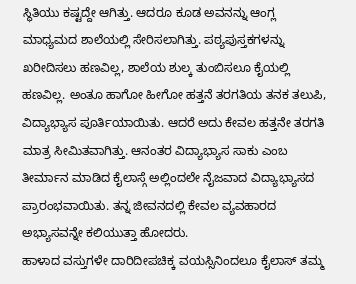ಸ್ಥಿತಿಯು ಕಷ್ಟದ್ದೇ ಆಗಿತ್ತು. ಆದರೂ ಕೂಡ ಅವನನ್ನು ಆಂಗ್ಲ ಮಾಧ್ಯಮದ ಶಾಲೆಯಲ್ಲಿ ಸೇರಿಸಲಾಗಿತ್ತು. ಪಠ್ಯಪುಸ್ತಕಗಳನ್ನು ಖರೀದಿಸಲು ಹಣವಿಲ್ಲ, ಶಾಲೆಯ ಶುಲ್ಕ ತುಂಬಿಸಲೂ ಕೈಯಲ್ಲಿ ಹಣವಿಲ್ಲ. ಅಂತೂ ಹಾಗೋ ಹೀಗೋ ಹತ್ತನೆ ತರಗತಿಯ ತನಕ ತಲುಪಿ, ವಿದ್ಯಾಭ್ಯಾಸ ಪೂರ್ತಿಯಾಯಿತು. ಆದರೆ ಅದು ಕೇವಲ ಹತ್ತನೇ ತರಗತಿ ಮಾತ್ರ ಸೀಮಿತವಾಗಿತ್ತು. ಆನಂತರ ವಿದ್ಯಾಭ್ಯಾಸ ಸಾಕು ಎಂಬ ತೀರ್ಮಾನ ಮಾಡಿದ ಕೈಲಾಸ್ಗೆ ಅಲ್ಲಿಂದಲೇ ನೈಜವಾದ ವಿದ್ಯಾಭ್ಯಾಸದ ಪ್ರಾರಂಭವಾಯಿತು. ತನ್ನ ಜೀವನದಲ್ಲಿ ಕೇವಲ ವ್ಯವಹಾರದ ಅಭ್ಯಾಸವನ್ನೇ ಕಲಿಯುತ್ತಾ ಹೋದರು.
ಹಾಳಾದ ವಸ್ತುಗಳೇ ದಾರಿದೀಪಚಿಕ್ಕ ವಯಸ್ಸಿನಿಂದಲೂ ಕೈಲಾಸ್ ತಮ್ಮ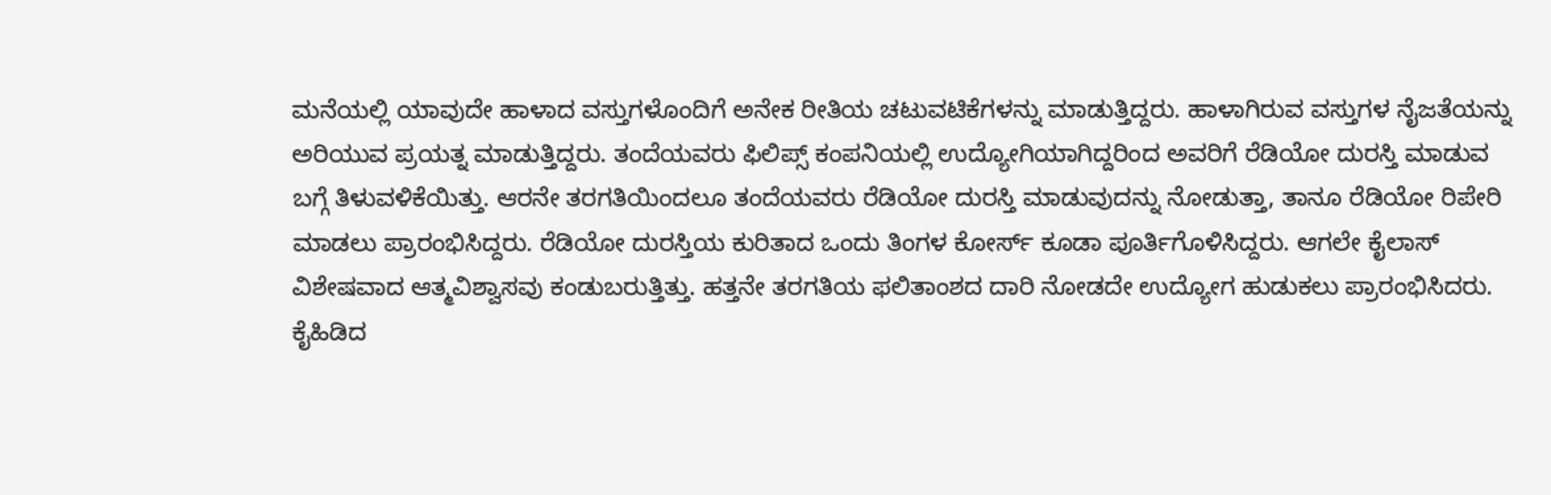ಮನೆಯಲ್ಲಿ ಯಾವುದೇ ಹಾಳಾದ ವಸ್ತುಗಳೊಂದಿಗೆ ಅನೇಕ ರೀತಿಯ ಚಟುವಟಿಕೆಗಳನ್ನು ಮಾಡುತ್ತಿದ್ದರು. ಹಾಳಾಗಿರುವ ವಸ್ತುಗಳ ನೈಜತೆಯನ್ನು ಅರಿಯುವ ಪ್ರಯತ್ನ ಮಾಡುತ್ತಿದ್ದರು. ತಂದೆಯವರು ಫಿಲಿಪ್ಸ್ ಕಂಪನಿಯಲ್ಲಿ ಉದ್ಯೋಗಿಯಾಗಿದ್ದರಿಂದ ಅವರಿಗೆ ರೆಡಿಯೋ ದುರಸ್ತಿ ಮಾಡುವ ಬಗ್ಗೆ ತಿಳುವಳಿಕೆಯಿತ್ತು. ಆರನೇ ತರಗತಿಯಿಂದಲೂ ತಂದೆಯವರು ರೆಡಿಯೋ ದುರಸ್ತಿ ಮಾಡುವುದನ್ನು ನೋಡುತ್ತಾ, ತಾನೂ ರೆಡಿಯೋ ರಿಪೇರಿ ಮಾಡಲು ಪ್ರಾರಂಭಿಸಿದ್ದರು. ರೆಡಿಯೋ ದುರಸ್ತಿಯ ಕುರಿತಾದ ಒಂದು ತಿಂಗಳ ಕೋರ್ಸ್ ಕೂಡಾ ಪೂರ್ತಿಗೊಳಿಸಿದ್ದರು. ಆಗಲೇ ಕೈಲಾಸ್ ವಿಶೇಷವಾದ ಆತ್ಮವಿಶ್ವಾಸವು ಕಂಡುಬರುತ್ತಿತ್ತು. ಹತ್ತನೇ ತರಗತಿಯ ಫಲಿತಾಂಶದ ದಾರಿ ನೋಡದೇ ಉದ್ಯೋಗ ಹುಡುಕಲು ಪ್ರಾರಂಭಿಸಿದರು.
ಕೈಹಿಡಿದ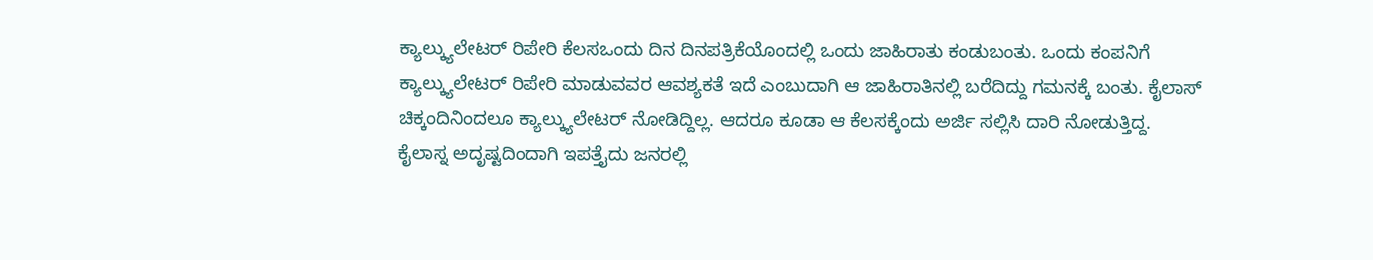ಕ್ಯಾಲ್ಕ್ಯುಲೇಟರ್ ರಿಪೇರಿ ಕೆಲಸಒಂದು ದಿನ ದಿನಪತ್ರಿಕೆಯೊಂದಲ್ಲಿ ಒಂದು ಜಾಹಿರಾತು ಕಂಡುಬಂತು. ಒಂದು ಕಂಪನಿಗೆ ಕ್ಯಾಲ್ಕ್ಯುಲೇಟರ್ ರಿಪೇರಿ ಮಾಡುವವರ ಆವಶ್ಯಕತೆ ಇದೆ ಎಂಬುದಾಗಿ ಆ ಜಾಹಿರಾತಿನಲ್ಲಿ ಬರೆದಿದ್ದು ಗಮನಕ್ಕೆ ಬಂತು. ಕೈಲಾಸ್ ಚಿಕ್ಕಂದಿನಿಂದಲೂ ಕ್ಯಾಲ್ಕ್ಯುಲೇಟರ್ ನೋಡಿದ್ದಿಲ್ಲ. ಆದರೂ ಕೂಡಾ ಆ ಕೆಲಸಕ್ಕೆಂದು ಅರ್ಜಿ ಸಲ್ಲಿಸಿ ದಾರಿ ನೋಡುತ್ತಿದ್ದ. ಕೈಲಾಸ್ನ ಅದೃಷ್ಟದಿಂದಾಗಿ ಇಪತ್ತೈದು ಜನರಲ್ಲಿ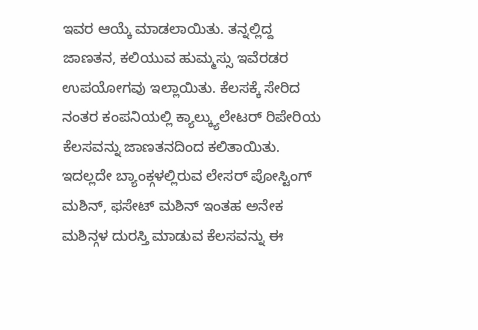ಇವರ ಆಯ್ಕೆ ಮಾಡಲಾಯಿತು. ತನ್ನಲ್ಲಿದ್ದ ಜಾಣತನ, ಕಲಿಯುವ ಹುಮ್ಮಸ್ಸು ಇವೆರಡರ ಉಪಯೋಗವು ಇಲ್ಲಾಯಿತು. ಕೆಲಸಕ್ಕೆ ಸೇರಿದ ನಂತರ ಕಂಪನಿಯಲ್ಲಿ ಕ್ಯಾಲ್ಕ್ಯುಲೇಟರ್ ರಿಪೇರಿಯ ಕೆಲಸವನ್ನು ಜಾಣತನದಿಂದ ಕಲಿತಾಯಿತು. ಇದಲ್ಲದೇ ಬ್ಯಾಂಕ್ಗಳಲ್ಲಿರುವ ಲೇಸರ್ ಪೋಸ್ಟಿಂಗ್ ಮಶಿನ್, ಫಸೇಟ್ ಮಶಿನ್ ಇಂತಹ ಅನೇಕ ಮಶಿನ್ಗಳ ದುರಸ್ತಿ ಮಾಡುವ ಕೆಲಸವನ್ನು ಈ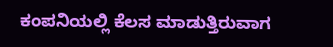ಕಂಪನಿಯಲ್ಲಿ ಕೆಲಸ ಮಾಡುತ್ತಿರುವಾಗ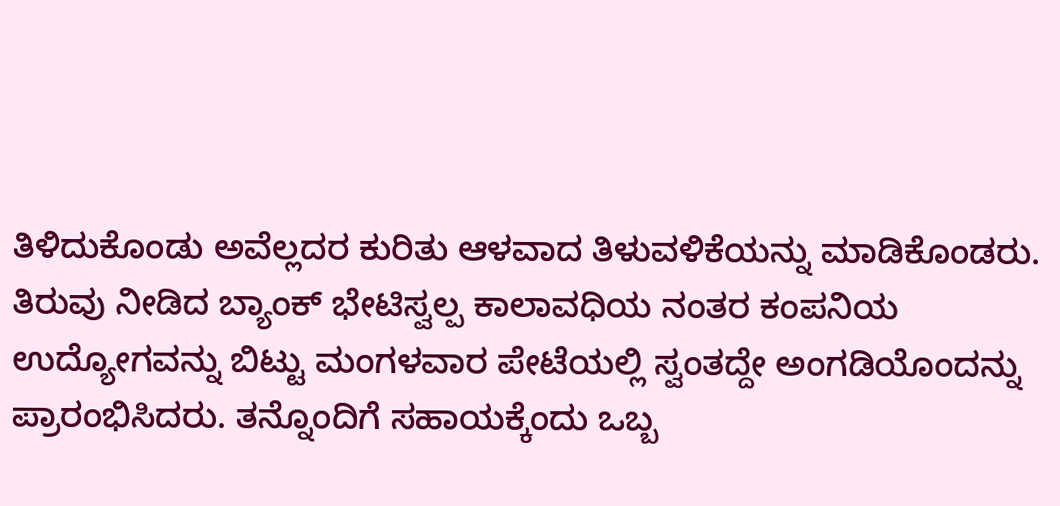ತಿಳಿದುಕೊಂಡು ಅವೆಲ್ಲದರ ಕುರಿತು ಆಳವಾದ ತಿಳುವಳಿಕೆಯನ್ನು ಮಾಡಿಕೊಂಡರು.
ತಿರುವು ನೀಡಿದ ಬ್ಯಾಂಕ್ ಭೇಟಿಸ್ವಲ್ಪ ಕಾಲಾವಧಿಯ ನಂತರ ಕಂಪನಿಯ ಉದ್ಯೋಗವನ್ನು ಬಿಟ್ಟು ಮಂಗಳವಾರ ಪೇಟೆಯಲ್ಲಿ ಸ್ವಂತದ್ದೇ ಅಂಗಡಿಯೊಂದನ್ನು ಪ್ರಾರಂಭಿಸಿದರು. ತನ್ನೊಂದಿಗೆ ಸಹಾಯಕ್ಕೆಂದು ಒಬ್ಬ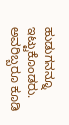ಹುಡುಗನನ್ನೂ ಇಟ್ಟುಕೊಂಡರು. ಅವರಿಬ್ಬರೂ ಕೂಡಿ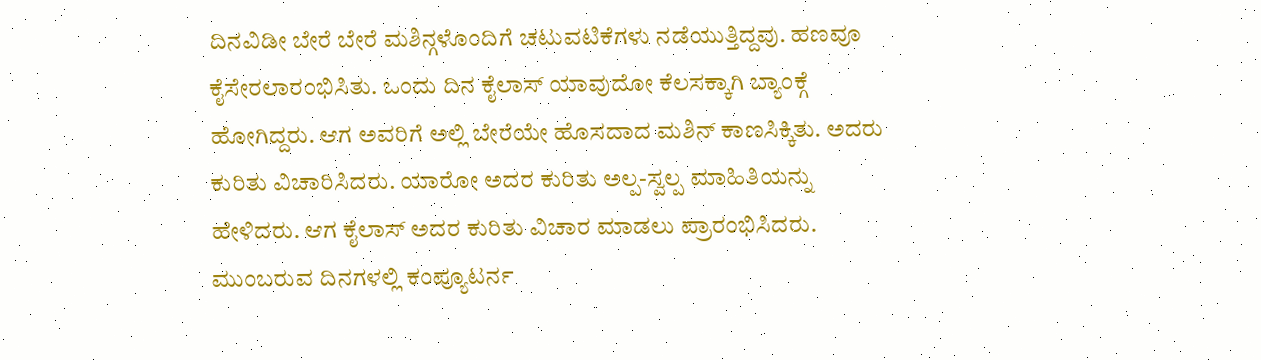ದಿನವಿಡೀ ಬೇರೆ ಬೇರೆ ಮಶಿನ್ಗಳೊಂದಿಗೆ ಚಟುವಟಿಕೆಗಳು ನಡೆಯುತ್ತಿದ್ದವು. ಹಣವೂ ಕೈಸೇರಲಾರಂಭಿಸಿತು. ಒಂದು ದಿನ ಕೈಲಾಸ್ ಯಾವುದೋ ಕೆಲಸಕ್ಕಾಗಿ ಬ್ಯಾಂಕ್ಗೆ ಹೋಗಿದ್ದರು. ಆಗ ಅವರಿಗೆ ಅಲ್ಲಿ ಬೇರೆಯೇ ಹೊಸದಾದ ಮಶಿನ್ ಕಾಣಸಿಕ್ಕಿತು. ಅದರು ಕುರಿತು ವಿಚಾರಿಸಿದರು. ಯಾರೋ ಅದರ ಕುರಿತು ಅಲ್ಪ-ಸ್ವಲ್ಪ ಮಾಹಿತಿಯನ್ನು ಹೇಳಿದರು. ಆಗ ಕೈಲಾಸ್ ಅದರ ಕುರಿತು ವಿಚಾರ ಮಾಡಲು ಪ್ರಾರಂಭಿಸಿದರು. ಮುಂಬರುವ ದಿನಗಳಲ್ಲಿ ಕಂಪ್ಯೂಟರ್ನ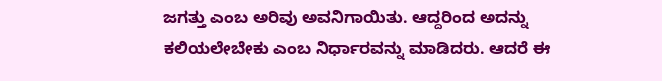ಜಗತ್ತು ಎಂಬ ಅರಿವು ಅವನಿಗಾಯಿತು. ಆದ್ದರಿಂದ ಅದನ್ನು ಕಲಿಯಲೇಬೇಕು ಎಂಬ ನಿರ್ಧಾರವನ್ನು ಮಾಡಿದರು. ಆದರೆ ಈ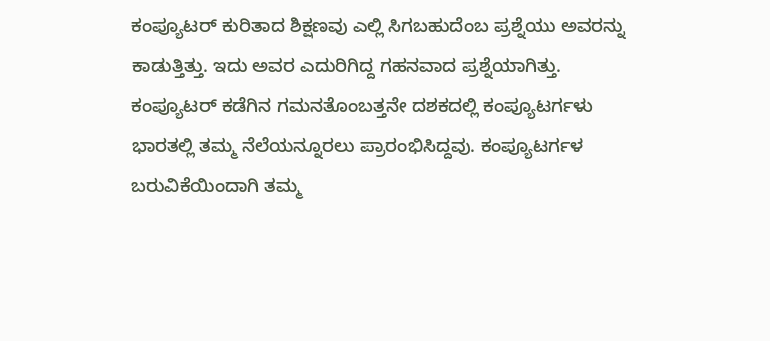ಕಂಪ್ಯೂಟರ್ ಕುರಿತಾದ ಶಿಕ್ಷಣವು ಎಲ್ಲಿ ಸಿಗಬಹುದೆಂಬ ಪ್ರಶ್ನೆಯು ಅವರನ್ನು ಕಾಡುತ್ತಿತ್ತು. ಇದು ಅವರ ಎದುರಿಗಿದ್ದ ಗಹನವಾದ ಪ್ರಶ್ನೆಯಾಗಿತ್ತು.
ಕಂಪ್ಯೂಟರ್ ಕಡೆಗಿನ ಗಮನತೊಂಬತ್ತನೇ ದಶಕದಲ್ಲಿ ಕಂಪ್ಯೂಟರ್ಗಳು ಭಾರತಲ್ಲಿ ತಮ್ಮ ನೆಲೆಯನ್ನೂರಲು ಪ್ರಾರಂಭಿಸಿದ್ದವು. ಕಂಪ್ಯೂಟರ್ಗಳ ಬರುವಿಕೆಯಿಂದಾಗಿ ತಮ್ಮ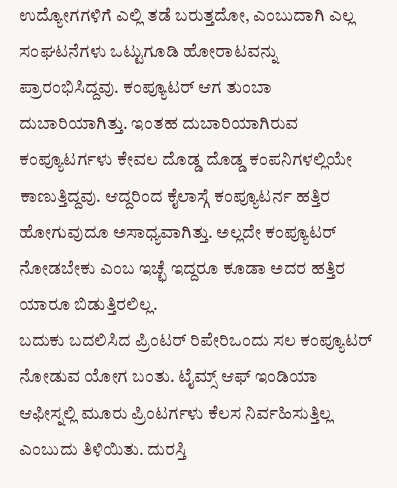ಉದ್ಯೋಗಗಳಿಗೆ ಎಲ್ಲಿ ತಡೆ ಬರುತ್ತದೋ, ಎಂಬುದಾಗಿ ಎಲ್ಲ ಸಂಘಟನೆಗಳು ಒಟ್ಟುಗೂಡಿ ಹೋರಾಟವನ್ನು ಪ್ರಾರಂಭಿಸಿದ್ದವು. ಕಂಪ್ಯೂಟರ್ ಆಗ ತುಂಬಾ ದುಬಾರಿಯಾಗಿತ್ತು. ಇಂತಹ ದುಬಾರಿಯಾಗಿರುವ ಕಂಪ್ಯೂಟರ್ಗಳು ಕೇವಲ ದೊಡ್ಡ ದೊಡ್ಡ ಕಂಪನಿಗಳಲ್ಲಿಯೇ ಕಾಣುತ್ತಿದ್ದವು. ಆದ್ದರಿಂದ ಕೈಲಾಸ್ಗೆ ಕಂಪ್ಯೂಟರ್ನ ಹತ್ತಿರ ಹೋಗುವುದೂ ಅಸಾಧ್ಯವಾಗಿತ್ತು. ಅಲ್ಲದೇ ಕಂಪ್ಯೂಟರ್ ನೋಡಬೇಕು ಎಂಬ ಇಚ್ಛೆ ಇದ್ದರೂ ಕೂಡಾ ಅದರ ಹತ್ತಿರ ಯಾರೂ ಬಿಡುತ್ತಿರಲಿಲ್ಲ.
ಬದುಕು ಬದಲಿಸಿದ ಪ್ರಿಂಟರ್ ರಿಪೇರಿಒಂದು ಸಲ ಕಂಪ್ಯೂಟರ್ ನೋಡುವ ಯೋಗ ಬಂತು. ಟೈಮ್ಸ್ ಆಫ್ ಇಂಡಿಯಾ ಆಫೀಸ್ನಲ್ಲಿ ಮೂರು ಪ್ರಿಂಟರ್ಗಳು ಕೆಲಸ ನಿರ್ವಹಿಸುತ್ತಿಲ್ಲ ಎಂಬುದು ತಿಳಿಯಿತು. ದುರಸ್ತಿ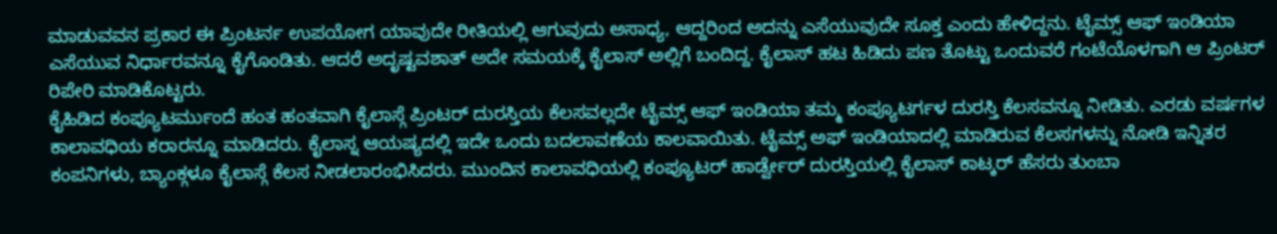ಮಾಡುವವನ ಪ್ರಕಾರ ಈ ಪ್ರಿಂಟರ್ನ ಉಪಯೋಗ ಯಾವುದೇ ರೀತಿಯಲ್ಲಿ ಆಗುವುದು ಅಸಾಧ್ಯ, ಆದ್ದರಿಂದ ಅದನ್ನು ಎಸೆಯುವುದೇ ಸೂಕ್ತ ಎಂದು ಹೇಳಿದ್ದನು. ಟೈಮ್ಸ್ ಆಫ್ ಇಂಡಿಯಾ ಎಸೆಯುವ ನಿರ್ಧಾರವನ್ನೂ ಕೈಗೊಂಡಿತು. ಆದರೆ ಅದೃಷ್ಟವಶಾತ್ ಅದೇ ಸಮಯಕ್ಕೆ ಕೈಲಾಸ್ ಅಲ್ಲಿಗೆ ಬಂದಿದ್ದ. ಕೈಲಾಸ್ ಹಟ ಹಿಡಿದು ಪಣ ತೊಟ್ಟು ಒಂದುವರೆ ಗಂಟೆಯೊಳಗಾಗಿ ಆ ಪ್ರಿಂಟರ್ ರಿಪೇರಿ ಮಾಡಿಕೊಟ್ಟರು.
ಕೈಹಿಡಿದ ಕಂಪ್ಯೂಟರ್ಮುಂದೆ ಹಂತ ಹಂತವಾಗಿ ಕೈಲಾಸ್ಗೆ ಪ್ರಿಂಟರ್ ದುರಸ್ತಿಯ ಕೆಲಸವಲ್ಲದೇ ಟೈಮ್ಸ್ ಆಫ್ ಇಂಡಿಯಾ ತಮ್ಮ ಕಂಪ್ಯೂಟರ್ಗಳ ದುರಸ್ತಿ ಕೆಲಸವನ್ನೂ ನೀಡಿತು. ಎರಡು ವರ್ಷಗಳ ಕಾಲಾವಧಿಯ ಕರಾರನ್ನೂ ಮಾಡಿದರು. ಕೈಲಾಸ್ನ ಆಯಷ್ಯದಲ್ಲಿ ಇದೇ ಒಂದು ಬದಲಾವಣೆಯ ಕಾಲವಾಯಿತು. ಟೈಮ್ಸ್ ಅಫ್ ಇಂಡಿಯಾದಲ್ಲಿ ಮಾಡಿರುವ ಕೆಲಸಗಳನ್ನು ನೋಡಿ ಇನ್ನಿತರ ಕಂಪನಿಗಳು, ಬ್ಯಾಂಕ್ಗಳೂ ಕೈಲಾಸ್ಗೆ ಕೆಲಸ ನೀಡಲಾರಂಭಿಸಿದರು. ಮುಂದಿನ ಕಾಲಾವಧಿಯಲ್ಲಿ ಕಂಪ್ಯೂಟರ್ ಹಾರ್ಡ್ವೇರ್ ದುರಸ್ತಿಯಲ್ಲಿ ಕೈಲಾಸ್ ಕಾಟ್ಕರ್ ಹೆಸರು ತುಂಬಾ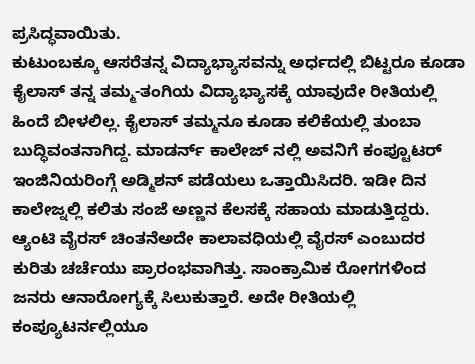ಪ್ರಸಿದ್ಧವಾಯಿತು.
ಕುಟುಂಬಕ್ಕೂ ಆಸರೆತನ್ನ ವಿದ್ಯಾಭ್ಯಾಸವನ್ನು ಅರ್ಧದಲ್ಲಿ ಬಿಟ್ಟರೂ ಕೂಡಾ ಕೈಲಾಸ್ ತನ್ನ ತಮ್ಮ-ತಂಗಿಯ ವಿದ್ಯಾಭ್ಯಾಸಕ್ಕೆ ಯಾವುದೇ ರೀತಿಯಲ್ಲಿ ಹಿಂದೆ ಬೀಳಲಿಲ್ಲ. ಕೈಲಾಸ್ ತಮ್ಮನೂ ಕೂಡಾ ಕಲಿಕೆಯಲ್ಲಿ ತುಂಬಾ ಬುದ್ಧಿವಂತನಾಗಿದ್ದ. ಮಾಡರ್ನ್ ಕಾಲೇಜ್ ನಲ್ಲಿ ಅವನಿಗೆ ಕಂಪ್ಟೂಟರ್ ಇಂಜಿನಿಯರಿಂಗ್ಗೆ ಅಡ್ಮಿಶನ್ ಪಡೆಯಲು ಒತ್ತಾಯಿಸಿದರಿ. ಇಡೀ ದಿನ ಕಾಲೇಜ್ನಲ್ಲಿ ಕಲಿತು ಸಂಜೆ ಅಣ್ಣನ ಕೆಲಸಕ್ಕೆ ಸಹಾಯ ಮಾಡುತ್ತಿದ್ದರು.
ಆ್ಯಂಟಿ ವೈರಸ್ ಚಿಂತನೆಅದೇ ಕಾಲಾವಧಿಯಲ್ಲಿ ವೈರಸ್ ಎಂಬುದರ ಕುರಿತು ಚರ್ಚೆಯು ಪ್ರಾರಂಭವಾಗಿತ್ತು. ಸಾಂಕ್ರಾಮಿಕ ರೋಗಗಳಿಂದ ಜನರು ಆನಾರೋಗ್ಯಕ್ಕೆ ಸಿಲುಕುತ್ತಾರೆ. ಅದೇ ರೀತಿಯಲ್ಲಿ ಕಂಪ್ಯೂಟರ್ನಲ್ಲಿಯೂ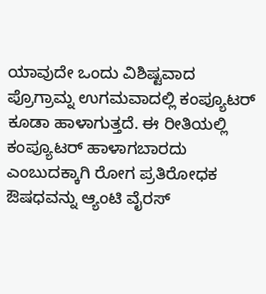ಯಾವುದೇ ಒಂದು ವಿಶಿಷ್ಟವಾದ ಪ್ರೊಗ್ರಾಮ್ನ ಉಗಮವಾದಲ್ಲಿ ಕಂಪ್ಯೂಟರ್ ಕೂಡಾ ಹಾಳಾಗುತ್ತದೆ. ಈ ರೀತಿಯಲ್ಲಿ ಕಂಪ್ಯೂಟರ್ ಹಾಳಾಗಬಾರದು ಎಂಬುದಕ್ಕಾಗಿ ರೋಗ ಪ್ರತಿರೋಧಕ ಔಷಧವನ್ನು ಆ್ಯಂಟಿ ವೈರಸ್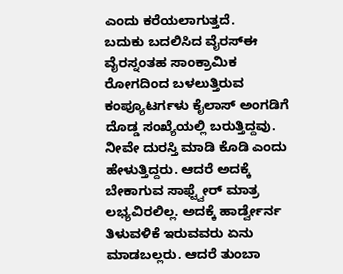ಎಂದು ಕರೆಯಲಾಗುತ್ತದೆ.
ಬದುಕು ಬದಲಿಸಿದ ವೈರಸ್ಈ ವೈರಸ್ನಂತಹ ಸಾಂಕ್ರಾಮಿಕ ರೋಗದಿಂದ ಬಳಲುತ್ತಿರುವ ಕಂಪ್ಯೂಟರ್ಗಳು ಕೈಲಾಸ್ ಅಂಗಡಿಗೆ ದೊಡ್ಡ ಸಂಖ್ಯೆಯಲ್ಲಿ ಬರುತ್ತಿದ್ದವು. ನೀವೇ ದುರಸ್ತಿ ಮಾಡಿ ಕೊಡಿ ಎಂದು ಹೇಳುತ್ತಿದ್ದರು. ಆದರೆ ಅದಕ್ಕೆ ಬೇಕಾಗುವ ಸಾಫ್ಟ್ವೇರ್ ಮಾತ್ರ ಲಭ್ಯವಿರಲಿಲ್ಲ. ಅದಕ್ಕೆ ಹಾರ್ಡ್ವೇರ್ನ ತಿಳುವಳಿಕೆ ಇರುವವರು ಏನು ಮಾಡಬಲ್ಲರು. ಆದರೆ ತುಂಬಾ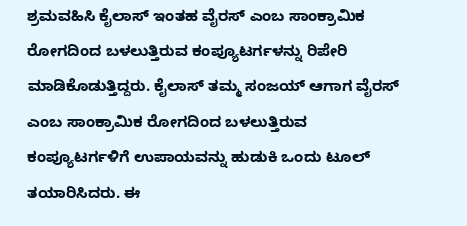ಶ್ರಮವಹಿಸಿ ಕೈಲಾಸ್ ಇಂತಹ ವೈರಸ್ ಎಂಬ ಸಾಂಕ್ರಾಮಿಕ ರೋಗದಿಂದ ಬಳಲುತ್ತಿರುವ ಕಂಪ್ಯೂಟರ್ಗಳನ್ನು ರಿಪೇರಿ ಮಾಡಿಕೊಡುತ್ತಿದ್ದರು. ಕೈಲಾಸ್ ತಮ್ಮ ಸಂಜಯ್ ಆಗಾಗ ವೈರಸ್ ಎಂಬ ಸಾಂಕ್ರಾಮಿಕ ರೋಗದಿಂದ ಬಳಲುತ್ತಿರುವ ಕಂಪ್ಯೂಟರ್ಗಳಿಗೆ ಉಪಾಯವನ್ನು ಹುಡುಕಿ ಒಂದು ಟೂಲ್ ತಯಾರಿಸಿದರು. ಈ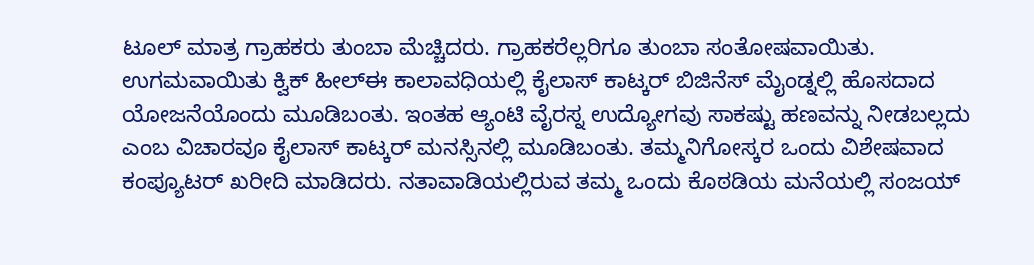ಟೂಲ್ ಮಾತ್ರ ಗ್ರಾಹಕರು ತುಂಬಾ ಮೆಚ್ಚಿದರು. ಗ್ರಾಹಕರೆಲ್ಲರಿಗೂ ತುಂಬಾ ಸಂತೋಷವಾಯಿತು.
ಉಗಮವಾಯಿತು ಕ್ವಿಕ್ ಹೀಲ್ಈ ಕಾಲಾವಧಿಯಲ್ಲಿ ಕೈಲಾಸ್ ಕಾಟ್ಕರ್ ಬಿಜಿನೆಸ್ ಮೈಂಡ್ನಲ್ಲಿ ಹೊಸದಾದ ಯೋಜನೆಯೊಂದು ಮೂಡಿಬಂತು. ಇಂತಹ ಆ್ಯಂಟಿ ವೈರಸ್ನ ಉದ್ಯೋಗವು ಸಾಕಷ್ಟು ಹಣವನ್ನು ನೀಡಬಲ್ಲದು ಎಂಬ ವಿಚಾರವೂ ಕೈಲಾಸ್ ಕಾಟ್ಕರ್ ಮನಸ್ಸಿನಲ್ಲಿ ಮೂಡಿಬಂತು. ತಮ್ಮನಿಗೋಸ್ಕರ ಒಂದು ವಿಶೇಷವಾದ ಕಂಪ್ಯೂಟರ್ ಖರೀದಿ ಮಾಡಿದರು. ನತಾವಾಡಿಯಲ್ಲಿರುವ ತಮ್ಮ ಒಂದು ಕೊಠಡಿಯ ಮನೆಯಲ್ಲಿ ಸಂಜಯ್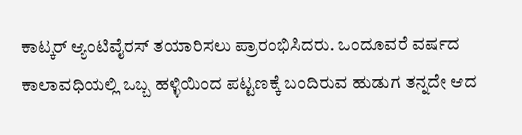ಕಾಟ್ಕರ್ ಆ್ಯಂಟಿವೈರಸ್ ತಯಾರಿಸಲು ಪ್ರಾರಂಭಿಸಿದರು. ಒಂದೂವರೆ ವರ್ಷದ ಕಾಲಾವಧಿಯಲ್ಲಿ ಒಬ್ಬ ಹಳ್ಳಿಯಿಂದ ಪಟ್ಟಣಕ್ಕೆ ಬಂದಿರುವ ಹುಡುಗ ತನ್ನದೇ ಆದ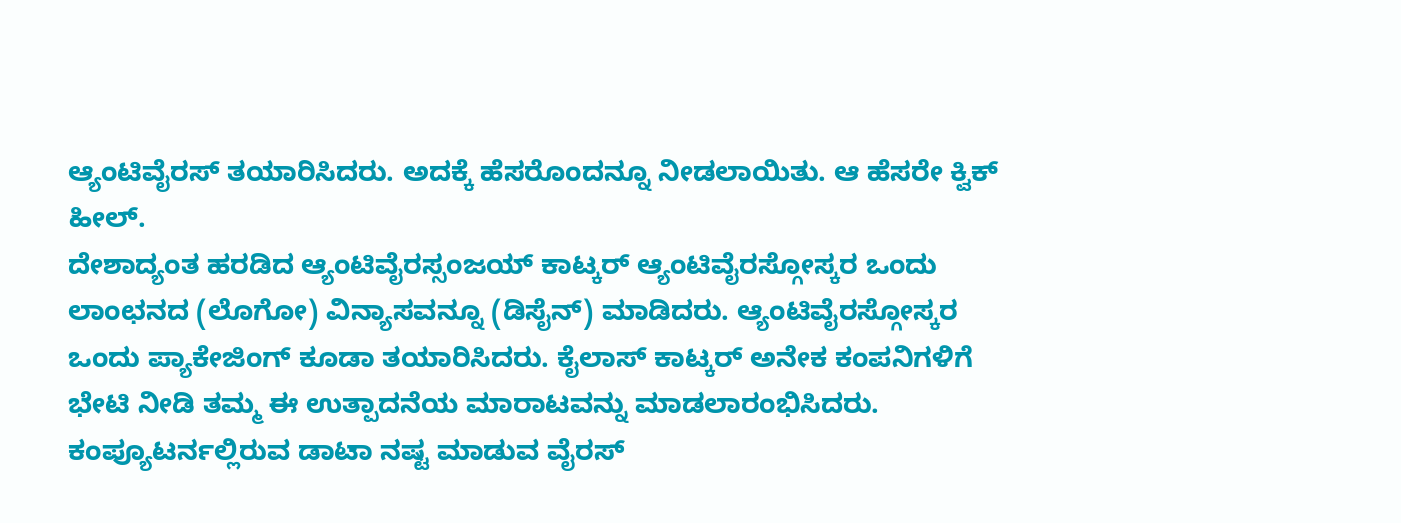ಆ್ಯಂಟಿವೈರಸ್ ತಯಾರಿಸಿದರು. ಅದಕ್ಕೆ ಹೆಸರೊಂದನ್ನೂ ನೀಡಲಾಯಿತು. ಆ ಹೆಸರೇ ಕ್ವಿಕ್ ಹೀಲ್.
ದೇಶಾದ್ಯಂತ ಹರಡಿದ ಆ್ಯಂಟಿವೈರಸ್ಸಂಜಯ್ ಕಾಟ್ಕರ್ ಆ್ಯಂಟಿವೈರಸ್ಗೋಸ್ಕರ ಒಂದು ಲಾಂಛನದ (ಲೊಗೋ) ವಿನ್ಯಾಸವನ್ನೂ (ಡಿಸೈನ್) ಮಾಡಿದರು. ಆ್ಯಂಟಿವೈರಸ್ಗೋಸ್ಕರ ಒಂದು ಪ್ಯಾಕೇಜಿಂಗ್ ಕೂಡಾ ತಯಾರಿಸಿದರು. ಕೈಲಾಸ್ ಕಾಟ್ಕರ್ ಅನೇಕ ಕಂಪನಿಗಳಿಗೆ ಭೇಟಿ ನೀಡಿ ತಮ್ಮ ಈ ಉತ್ಪಾದನೆಯ ಮಾರಾಟವನ್ನು ಮಾಡಲಾರಂಭಿಸಿದರು. ಕಂಪ್ಯೂಟರ್ನಲ್ಲಿರುವ ಡಾಟಾ ನಷ್ಟ ಮಾಡುವ ವೈರಸ್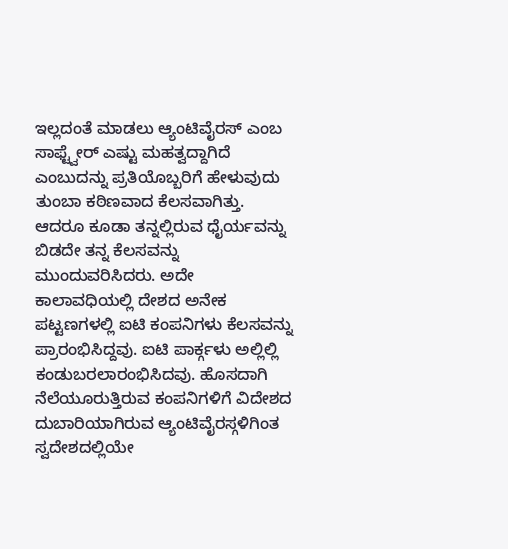ಇಲ್ಲದಂತೆ ಮಾಡಲು ಆ್ಯಂಟಿವೈರಸ್ ಎಂಬ ಸಾಫ್ಟ್ವೇರ್ ಎಷ್ಟು ಮಹತ್ವದ್ದಾಗಿದೆ ಎಂಬುದನ್ನು ಪ್ರತಿಯೊಬ್ಬರಿಗೆ ಹೇಳುವುದು ತುಂಬಾ ಕಠಿಣವಾದ ಕೆಲಸವಾಗಿತ್ತು. ಆದರೂ ಕೂಡಾ ತನ್ನಲ್ಲಿರುವ ಧೈರ್ಯವನ್ನು ಬಿಡದೇ ತನ್ನ ಕೆಲಸವನ್ನು ಮುಂದುವರಿಸಿದರು. ಅದೇ ಕಾಲಾವಧಿಯಲ್ಲಿ ದೇಶದ ಅನೇಕ ಪಟ್ಟಣಗಳಲ್ಲಿ ಐಟಿ ಕಂಪನಿಗಳು ಕೆಲಸವನ್ನು ಪ್ರಾರಂಭಿಸಿದ್ದವು. ಐಟಿ ಪಾರ್ಕ್ಗಳು ಅಲ್ಲಿಲ್ಲಿ ಕಂಡುಬರಲಾರಂಭಿಸಿದವು. ಹೊಸದಾಗಿ ನೆಲೆಯೂರುತ್ತಿರುವ ಕಂಪನಿಗಳಿಗೆ ವಿದೇಶದ ದುಬಾರಿಯಾಗಿರುವ ಆ್ಯಂಟಿವೈರಸ್ಗಳಿಗಿಂತ ಸ್ವದೇಶದಲ್ಲಿಯೇ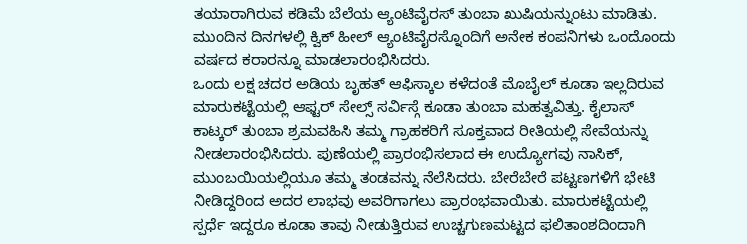ತಯಾರಾಗಿರುವ ಕಡಿಮೆ ಬೆಲೆಯ ಆ್ಯಂಟಿವೈರಸ್ ತುಂಬಾ ಖುಷಿಯನ್ನುಂಟು ಮಾಡಿತು. ಮುಂದಿನ ದಿನಗಳಲ್ಲಿ ಕ್ವಿಕ್ ಹೀಲ್ ಆ್ಯಂಟಿವೈರಸ್ನೊಂದಿಗೆ ಅನೇಕ ಕಂಪನಿಗಳು ಒಂದೊಂದು ವರ್ಷದ ಕರಾರನ್ನೂ ಮಾಡಲಾರಂಭಿಸಿದರು.
ಒಂದು ಲಕ್ಷ ಚದರ ಅಡಿಯ ಬೃಹತ್ ಆಫಿಸ್ಕಾಲ ಕಳೆದಂತೆ ಮೊಬೈಲ್ ಕೂಡಾ ಇಲ್ಲದಿರುವ ಮಾರುಕಟ್ಟೆಯಲ್ಲಿ ಆಫ್ಟರ್ ಸೇಲ್ಸ್ ಸರ್ವಿಸ್ಗೆ ಕೂಡಾ ತುಂಬಾ ಮಹತ್ವವಿತ್ತು. ಕೈಲಾಸ್ ಕಾಟ್ಕರ್ ತುಂಬಾ ಶ್ರಮವಹಿಸಿ ತಮ್ಮ ಗ್ರಾಹಕರಿಗೆ ಸೂಕ್ತವಾದ ರೀತಿಯಲ್ಲಿ ಸೇವೆಯನ್ನು ನೀಡಲಾರಂಭಿಸಿದರು. ಪುಣೆಯಲ್ಲಿ ಪ್ರಾರಂಭಿಸಲಾದ ಈ ಉದ್ಯೋಗವು ನಾಸಿಕ್, ಮುಂಬಯಿಯಲ್ಲಿಯೂ ತಮ್ಮ ತಂಡವನ್ನು ನೆಲೆಸಿದರು. ಬೇರೆಬೇರೆ ಪಟ್ಟಣಗಳಿಗೆ ಭೇಟಿ ನೀಡಿದ್ದರಿಂದ ಅದರ ಲಾಭವು ಅವರಿಗಾಗಲು ಪ್ರಾರಂಭವಾಯಿತು. ಮಾರುಕಟ್ಟೆಯಲ್ಲಿ ಸ್ಪರ್ಧೆ ಇದ್ದರೂ ಕೂಡಾ ತಾವು ನೀಡುತ್ತಿರುವ ಉಚ್ಚಗುಣಮಟ್ಟದ ಫಲಿತಾಂಶದಿಂದಾಗಿ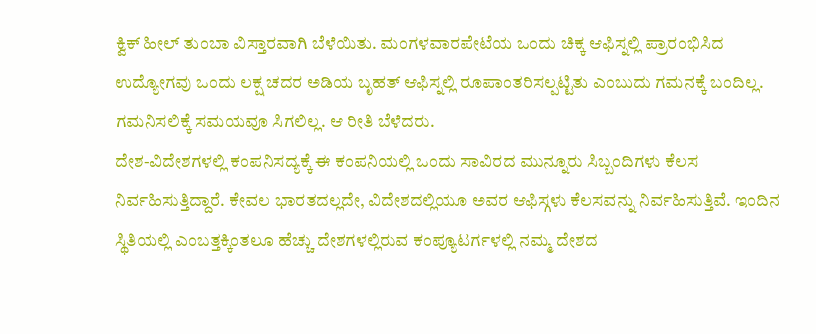ಕ್ವಿಕ್ ಹೀಲ್ ತುಂಬಾ ವಿಸ್ತಾರವಾಗಿ ಬೆಳೆಯಿತು. ಮಂಗಳವಾರಪೇಟೆಯ ಒಂದು ಚಿಕ್ಕ ಆಫಿಸ್ನಲ್ಲಿ ಪ್ರಾರಂಭಿಸಿದ ಉದ್ಯೋಗವು ಒಂದು ಲಕ್ಷ ಚದರ ಅಡಿಯ ಬೃಹತ್ ಆಫಿಸ್ನಲ್ಲಿ ರೂಪಾಂತರಿಸಲ್ಪಟ್ಟಿತು ಎಂಬುದು ಗಮನಕ್ಕೆ ಬಂದಿಲ್ಲ. ಗಮನಿಸಲಿಕ್ಕೆ ಸಮಯವೂ ಸಿಗಲಿಲ್ಲ. ಆ ರೀತಿ ಬೆಳೆದರು.
ದೇಶ-ವಿದೇಶಗಳಲ್ಲಿ ಕಂಪನಿಸದ್ಯಕ್ಕೆ ಈ ಕಂಪನಿಯಲ್ಲಿ ಒಂದು ಸಾವಿರದ ಮುನ್ನೂರು ಸಿಬ್ಬಂದಿಗಳು ಕೆಲಸ ನಿರ್ವಹಿಸುತ್ತಿದ್ದಾರೆ. ಕೇವಲ ಭಾರತದಲ್ಲದೇ, ವಿದೇಶದಲ್ಲಿಯೂ ಅವರ ಆಫಿಸ್ಗಳು ಕೆಲಸವನ್ನು ನಿರ್ವಹಿಸುತ್ತಿವೆ. ಇಂದಿನ ಸ್ಥಿತಿಯಲ್ಲಿ ಎಂಬತ್ತಕ್ಕಿಂತಲೂ ಹೆಚ್ಚು ದೇಶಗಳಲ್ಲಿರುವ ಕಂಪ್ಯೂಟರ್ಗಳಲ್ಲಿ ನಮ್ಮ ದೇಶದ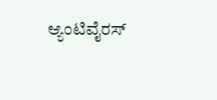ಆ್ಯಂಟಿವೈರಸ್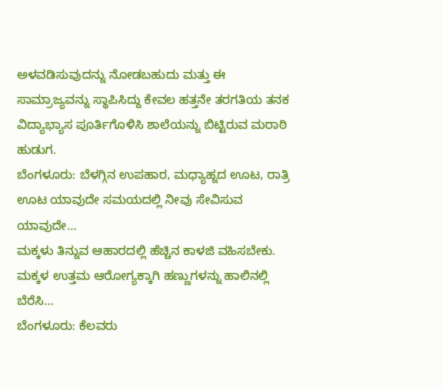ಅಳವಡಿಸುವುದನ್ನು ನೋಡಬಹುದು ಮತ್ತು ಈ ಸಾಮ್ರಾಜ್ಯವನ್ನು ಸ್ಥಾಪಿಸಿದ್ದು ಕೇವಲ ಹತ್ತನೇ ತರಗತಿಯ ತನಕ ವಿದ್ಯಾಭ್ಯಾಸ ಪೂರ್ತಿಗೊಳಿಸಿ ಶಾಲೆಯನ್ನು ಬಿಟ್ಟಿರುವ ಮರಾಠಿ ಹುಡುಗ.
ಬೆಂಗಳೂರು: ಬೆಳಗ್ಗಿನ ಉಪಹಾರ, ಮಧ್ಯಾಹ್ನದ ಊಟ, ರಾತ್ರಿ ಊಟ ಯಾವುದೇ ಸಮಯದಲ್ಲಿ ನೀವು ಸೇವಿಸುವ ಯಾವುದೇ…
ಮಕ್ಕಳು ತಿನ್ನುವ ಆಹಾರದಲ್ಲಿ ಹೆಚ್ಚಿನ ಕಾಳಜಿ ವಹಿಸಬೇಕು. ಮಕ್ಕಳ ಉತ್ತಮ ಆರೋಗ್ಯಕ್ಕಾಗಿ ಹಣ್ಣುಗಳನ್ನು ಹಾಲಿನಲ್ಲಿ ಬೆರೆಸಿ…
ಬೆಂಗಳೂರು: ಕೆಲವರು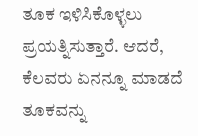ತೂಕ ಇಳಿಸಿಕೊಳ್ಳಲು ಪ್ರಯತ್ನಿಸುತ್ತಾರೆ. ಆದರೆ, ಕೆಲವರು ಏನನ್ನೂ ಮಾಡದೆ ತೂಕವನ್ನು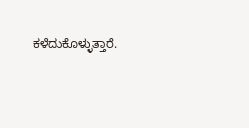ಕಳೆದುಕೊಳ್ಳುತ್ತಾರೆ.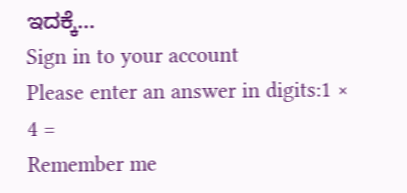ಇದಕ್ಕೆ…
Sign in to your account
Please enter an answer in digits:1 × 4 =
Remember me